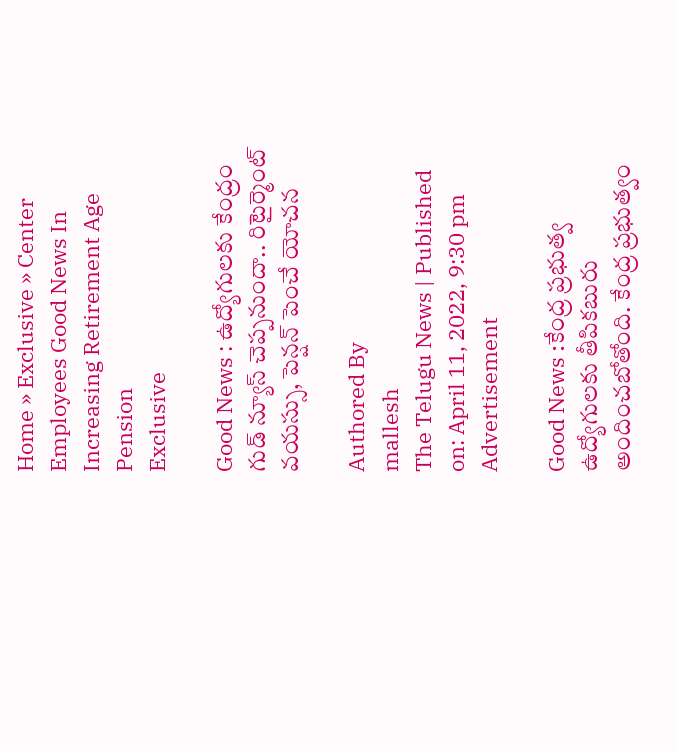Home » Exclusive » Center Employees Good News In Increasing Retirement Age Pension
Exclusive

Good News : ఉద్యోగుల‌కు కేంద్రం గుడ్ న్యూస్ చెప్ప‌నుందా.. రిటైర్మెంట్ వ‌య‌స్సు, పెన్ష‌న్ పెంచే యోచ‌న‌

Authored By
mallesh
The Telugu News | Published on: April 11, 2022, 9:30 pm
Advertisement

Good News :కేంద్ర ప్రభుత్వ ఉద్యోగులకు తీపికబురు అందించ‌బోతోంది. కేంద్ర ప్రభుత్వం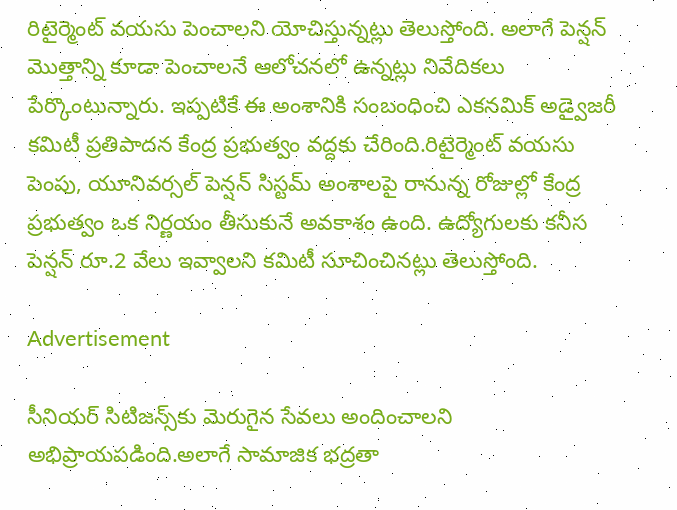రిటైర్మెంట్ వయసు పెంచాలని యోచిస్తున్నట్లు తెలుస్తోంది. అలాగే పెన్షన్ మొత్తాన్ని కూడా పెంచాలనే ఆలోచనలో ఉన్నట్లు నివేదికలు పేర్కొంటున్నారు. ఇప్పటికే ఈ అంశానికి సంబంధించి ఎకనమిక్ అడ్వైజరీ కమిటీ ప్రతిపాదన కేంద్ర ప్రభుత్వం వద్దకు చేరింది.రిటైర్మెంట్ వయసు పెంపు, యూనివర్సల్ పెన్షన్ సిస్టమ్ అంశాలపై రానున్న రోజుల్లో కేంద్ర ప్రభుత్వం ఒక నిర్ణయం తీసుకునే అవకాశం ఉంది. ఉద్యోగులకు కనీస పెన్షన్ రూ.2 వేలు ఇవ్వాలని కమిటీ సూచించినట్లు తెలుస్తోంది.

Advertisement

సీనియర్ సిటిజన్స్‌కు మెరుగైన సేవలు అందించాలని అభిప్రాయపడింది.అలాగే సామాజిక భద్రతా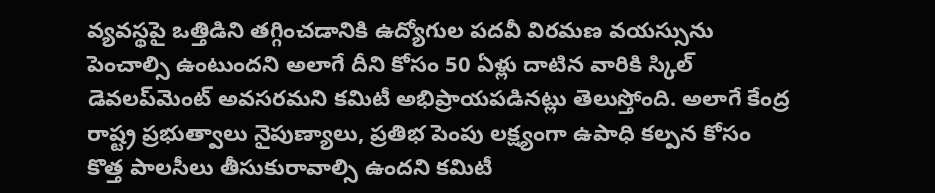వ్యవస్థపై ఒత్తిడిని తగ్గించడానికి ఉద్యోగుల పదవీ విరమణ వయస్సును పెంచాల్సి ఉంటుందని అలాగే దీని కోసం 50 ఏళ్లు దాటిన వారికి స్కిల్ డెవలప్‌మెంట్ అవసరమని కమిటీ అభిప్రాయపడినట్లు తెలుస్తోంది. అలాగే కేంద్ర రాష్ట్ర ప్రభుత్వాలు నైపుణ్యాలు, ప్రతిభ పెంపు లక్ష్యంగా ఉపాధి కల్పన కోసం కొత్త పాలసీలు తీసుకురావాల్సి ఉందని కమిటీ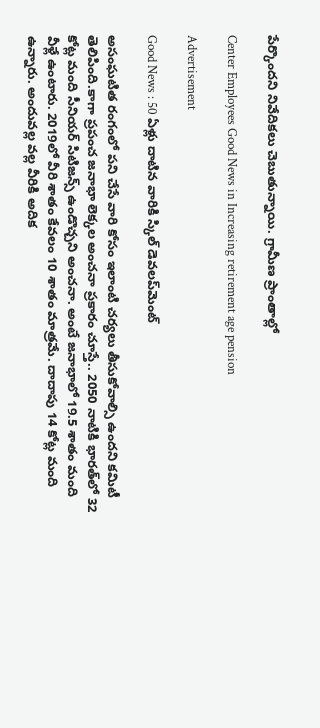పేర్కొందని నివేదికలు చెబుతున్నాయి. గ్రామీణ ప్రాంతాల్లో

Center Employees Good News in Increasing retirement age pension

Advertisement

Good News : 50 ఏళ్లు దాటిన వారికి స్కిల్ డెవలప్‌మెంట్

అసంఘటిత రంగంలో పని చేసే వారి కోసం ఇలాంటి చర్యలు తీసుకోవాల్సి ఉందని కమిటీ తెలిపింది.కాగా ప్రపంచ జనాభా లెక్కల అంచనా ప్రకారం చూస్తే.. 2050 నాటికి భారత్‌లో 32 కోట్ల మంది సీనియర్ సిటిజన్స్ ఉండొచ్చ‌ని అంచ‌నా. అంటే జనాభాలో 19.5 శాతం మంది వీళ్లే ఉంటారు. 2019లో వీరి శాతం కేవలం 10 శాతం మాత్రమే. దాదాపు 14 కోట్ల మంది ఉన్నారు. అందువల్ల వల్ల వీరికి అదిక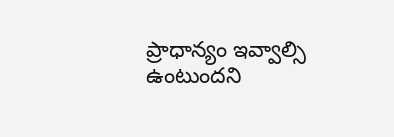ప్రాధాన్యం ఇవ్వాల్సి ఉంటుందని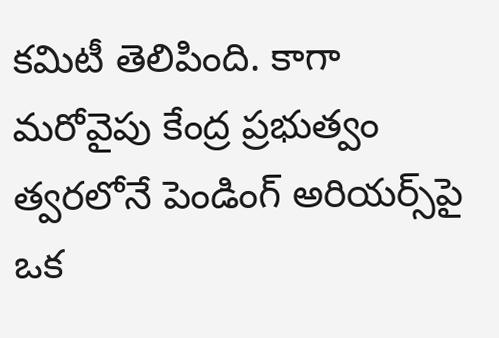కమిటీ తెలిపింది. కాగా మరోవైపు కేంద్ర ప్రభుత్వం త్వ‌ర‌లోనే పెండింగ్ అరియర్స్‌పై ఒక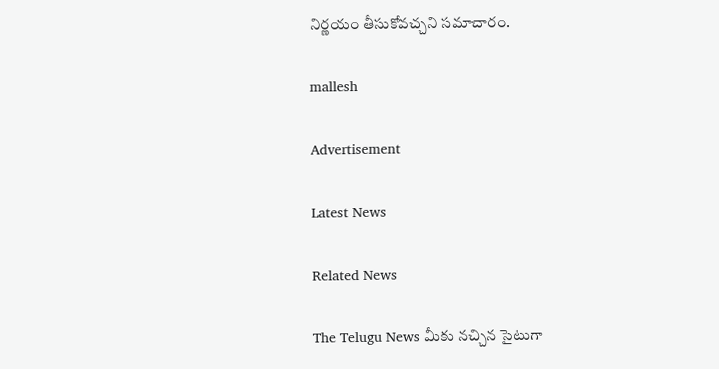నిర్ణయం తీసుకోవచ్చని స‌మాచారం.

mallesh

Advertisement

Latest News

Related News

The Telugu News మీకు నచ్చిన సైటుగా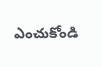ఎంచుకోండి